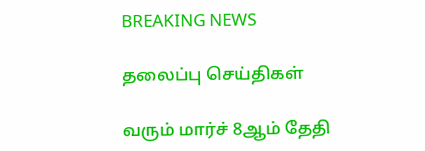BREAKING NEWS

தலைப்பு செய்திகள்

வரும் மார்ச் 8ஆம் தேதி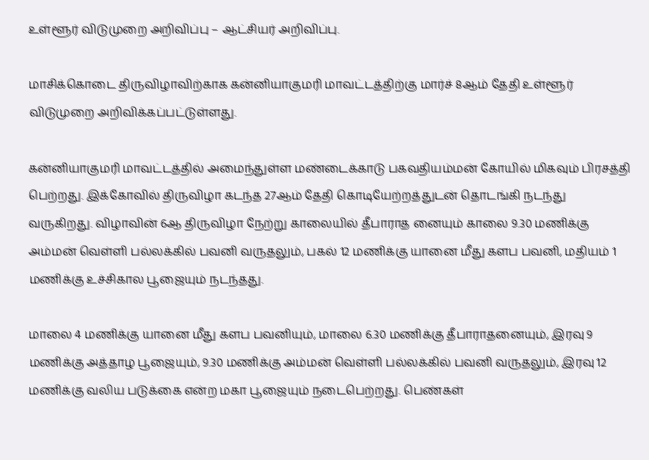உள்ளூர் விடுமுறை அறிவிப்பு – ஆட்சியர் அறிவிப்பு.

மாசிக்கொடை திருவிழாவிற்காக கன்னியாகுமரி மாவட்டத்திற்கு மார்ச் 8ஆம் தேதி உள்ளூர் விடுமுறை அறிவிக்கப்பட்டுள்ளது.

கன்னியாகுமரி மாவட்டத்தில் அமைந்துள்ள மண்டைக்காடு பகவதியம்மன் கோயில் மிகவும் பிரசத்தி பெற்றது. இக்கோவில் திருவிழா கடந்த 27ஆம் தேதி கொடியேற்றத்துடன் தொடங்கி நடந்து வருகிறது. விழாவின் 6ஆ திருவிழா நேற்று காலையில் தீபாராத னையும் காலை 9.30 மணிக்கு அம்மன் வெள்ளி பல்லக்கில் பவனி வருதலும், பகல் 12 மணிக்கு யானை மீது களப பவனி, மதியம் 1 மணிக்கு உச்சிகால பூஜையும் நடந்தது.

மாலை 4 மணிக்கு யானை மீது களப பவனியும், மாலை 6.30 மணிக்கு தீபாராதனையும், இரவு 9 மணிக்கு அத்தாழ பூஜையும், 9.30 மணிக்கு அம்மன் வெள்ளி பல்லக்கில் பவனி வருதலும், இரவு 12 மணிக்கு வலிய படுக்கை என்ற மகா பூஜையும் நடைபெற்றது. பெண்கள்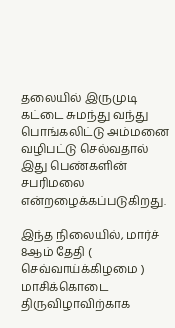தலையில் இருமுடி கட்டை சுமந்து வந்து பொங்கலிட்டு அம்மனை வழிபட்டு செல்வதால் இது பெண்களின் சபரிமலை என்றழைக்கப்படுகிறது.

இந்த நிலையில், மார்ச் 8ஆம் தேதி ( செவ்வாய்க்கிழமை ) மாசிக்கொடை திருவிழாவிற்காக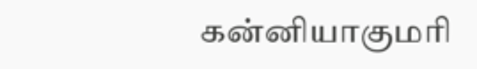கன்னியாகுமரி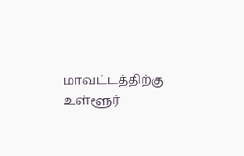மாவட்டத்திற்கு உள்ளூர்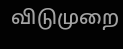விடுமுறை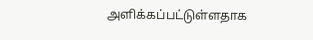அளிக்கப்பட்டுள்ளதாக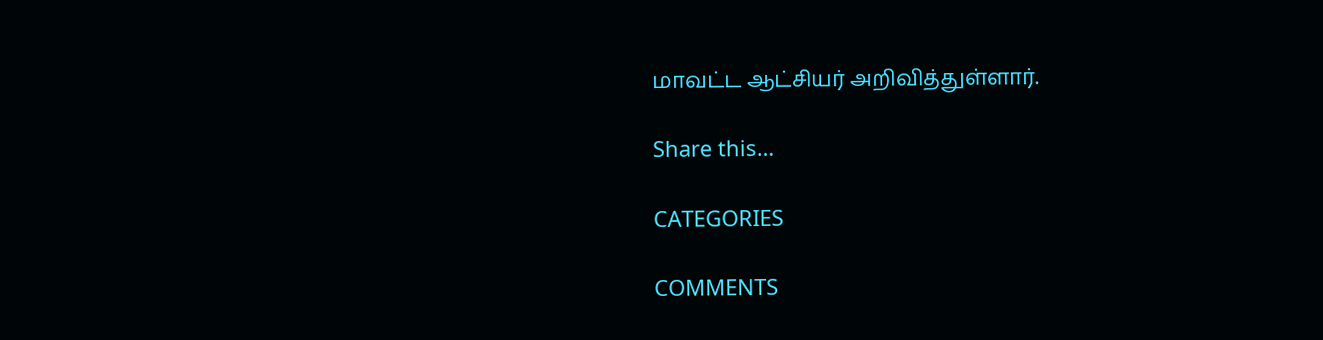மாவட்ட ஆட்சியர் அறிவித்துள்ளார்.

Share this…

CATEGORIES

COMMENTS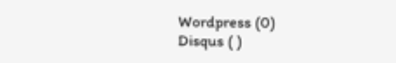Wordpress (0)
Disqus ( )